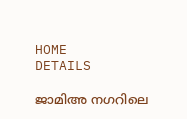HOME
DETAILS

ജാമിഅ നഗറിലെ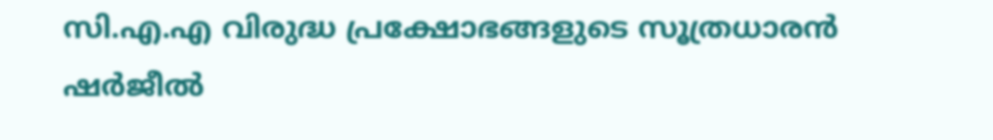സി.എ.എ വിരുദ്ധ പ്രക്ഷോഭങ്ങളുടെ സൂത്രധാരന്‍ ഷര്‍ജീല്‍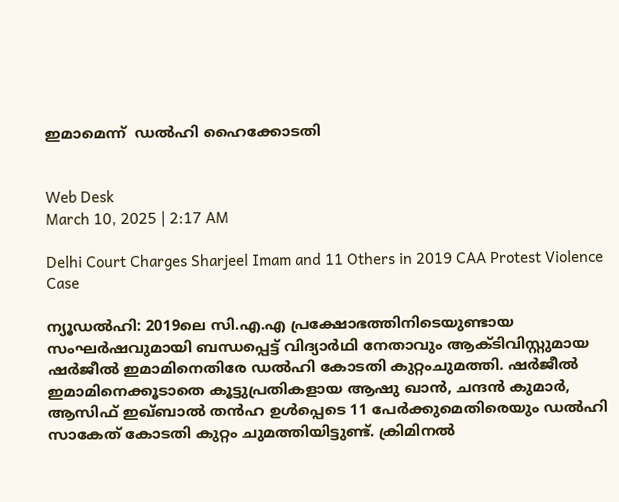ഇമാമെന്ന്  ഡല്‍ഹി ഹൈക്കോടതി


Web Desk
March 10, 2025 | 2:17 AM

Delhi Court Charges Sharjeel Imam and 11 Others in 2019 CAA Protest Violence Case

ന്യൂഡല്‍ഹി: 2019ലെ സി.എ.എ പ്രക്ഷോഭത്തിനിടെയുണ്ടായ സംഘര്‍ഷവുമായി ബന്ധപ്പെട്ട് വിദ്യാര്‍ഥി നേതാവും ആക്ടിവിസ്റ്റുമായ ഷര്‍ജീല്‍ ഇമാമിനെതിരേ ഡല്‍ഹി കോടതി കുറ്റംചുമത്തി. ഷര്‍ജീല്‍ ഇമാമിനെക്കൂടാതെ കൂട്ടുപ്രതികളായ ആഷു ഖാന്‍, ചന്ദന്‍ കുമാര്‍, ആസിഫ് ഇഖ്ബാല്‍ തന്‍ഹ ഉള്‍പ്പെടെ 11 പേര്‍ക്കുമെതിരെയും ഡല്‍ഹി സാകേത് കോടതി കുറ്റം ചുമത്തിയിട്ടുണ്ട്. ക്രിമിനല്‍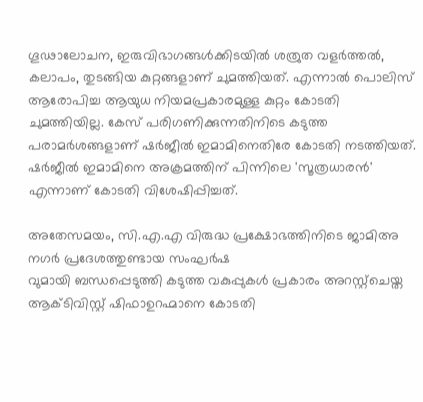ഗൂഢാലോചന, ഇരുവിഭാഗങ്ങള്‍ക്കിടയില്‍ ശത്രുത വളര്‍ത്തല്‍, കലാപം, തുടങ്ങിയ കുറ്റങ്ങളാണ് ചുമത്തിയത്. എന്നാല്‍ പൊലിസ് ആരോപിച്ച ആയുധ നിയമപ്രകാരമുള്ള കുറ്റം കോടതി ചുമത്തിയില്ല. കേസ് പരിഗണിക്കുന്നതിനിടെ കടുത്ത പരാമര്‍ശങ്ങളാണ് ഷര്‍ജീല്‍ ഇമാമിനെതിരേ കോടതി നടത്തിയത്. ഷര്‍ജീല്‍ ഇമാമിനെ അക്രമത്തിന് പിന്നിലെ 'സൂത്രധാരന്‍' എന്നാണ് കോടതി വിശേഷിപ്പിച്ചത്.

അതേസമയം, സി.എ.എ വിരുദ്ധ പ്രക്ഷോഭത്തിനിടെ ജാമിഅ നഗര്‍ പ്രദേശത്തുണ്ടായ സംഘര്‍ഷ
വുമായി ബന്ധപ്പെടുത്തി കടുത്ത വകുപ്പുകള്‍ പ്രകാരം അറസ്റ്റ്‌ചെയ്ത ആക്ടിവിസ്റ്റ് ഷിഫാഉറഹ്മാനെ കോടതി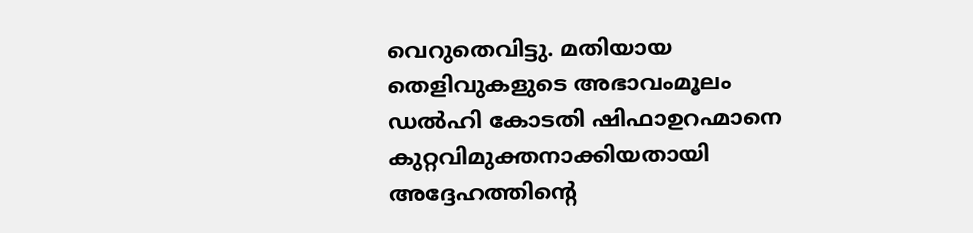വെറുതെവിട്ടു. മതിയായ തെളിവുകളുടെ അഭാവംമൂലം ഡല്‍ഹി കോടതി ഷിഫാഉറഹ്മാനെ കുറ്റവിമുക്തനാക്കിയതായി അദ്ദേഹത്തിന്റെ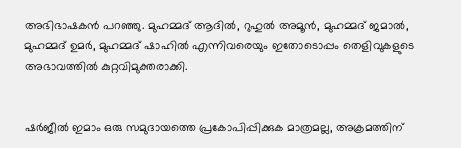അഭിഭാഷകന്‍ പറഞ്ഞു. മുഹമ്മദ് ആദില്‍, റുഹുല്‍ അമൂന്‍, മുഹമ്മദ് ജമാല്‍, മുഹമ്മദ് ഉമര്‍, മുഹമ്മദ് ഷാഹില്‍ എന്നിവരെയും ഇതോടൊപ്പം തെളിവുകളുടെ അഭാവത്തില്‍ കുറ്റവിമുക്തരാക്കി.


ഷര്‍ജീല്‍ ഇമാം ഒരു സമുദായത്തെ പ്രകോപിപ്പിക്കുക മാത്രമല്ല, അക്രമത്തിന്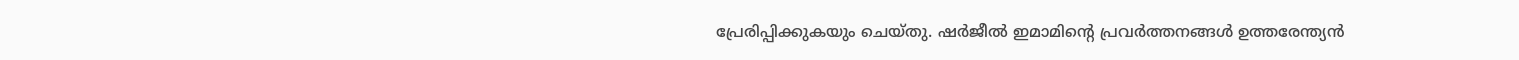പ്രേരിപ്പിക്കുകയും ചെയ്തു. ഷര്‍ജീല്‍ ഇമാമിന്റെ പ്രവര്‍ത്തനങ്ങള്‍ ഉത്തരേന്ത്യന്‍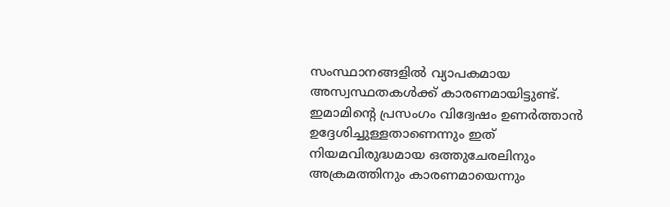സംസ്ഥാനങ്ങളില്‍ വ്യാപകമായ അസ്വസ്ഥതകള്‍ക്ക് കാരണമായിട്ടുണ്ട്. ഇമാമിന്റെ പ്രസംഗം വിദ്വേഷം ഉണര്‍ത്താന്‍ ഉദ്ദേശിച്ചുള്ളതാണെന്നും ഇത് നിയമവിരുദ്ധമായ ഒത്തുചേരലിനും അക്രമത്തിനും കാരണമായെന്നും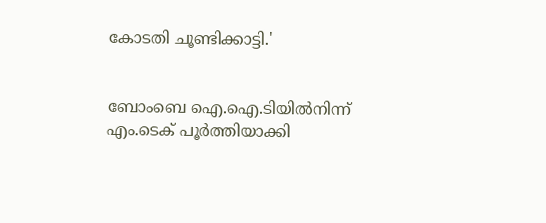കോടതി ചൂണ്ടിക്കാട്ടി.'


ബോംബെ ഐ.ഐ.ടിയില്‍നിന്ന് എം.ടെക് പൂര്‍ത്തിയാക്കി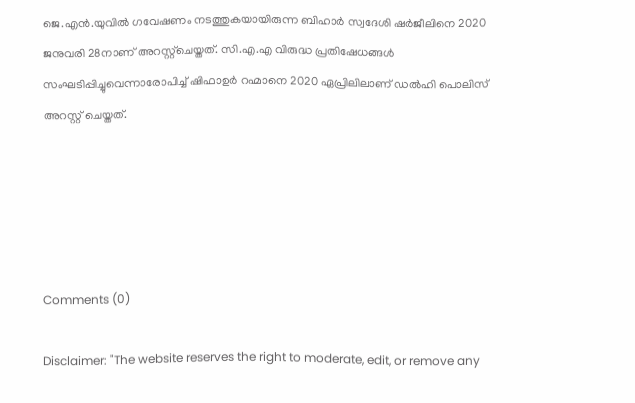ജെ.എന്‍.യുവില്‍ ഗവേഷണം നടത്തുകയായിരുന്ന ബിഹാര്‍ സ്വദേശി ഷര്‍ജീലിനെ 2020 ജനുവരി 28നാണ് അറസ്റ്റ്‌ചെയ്തത്. സി.എ.എ വിരുദ്ധ പ്രതിഷേധങ്ങള്‍ സംഘടിപ്പിച്ചുവെന്നാരോപിച്ച് ഷിഫാഉര്‍ റഹ്മാനെ 2020 ഏപ്രിലിലാണ് ഡല്‍ഹി പൊലിസ് അറസ്റ്റ് ചെയ്തത്.





Comments (0)

Disclaimer: "The website reserves the right to moderate, edit, or remove any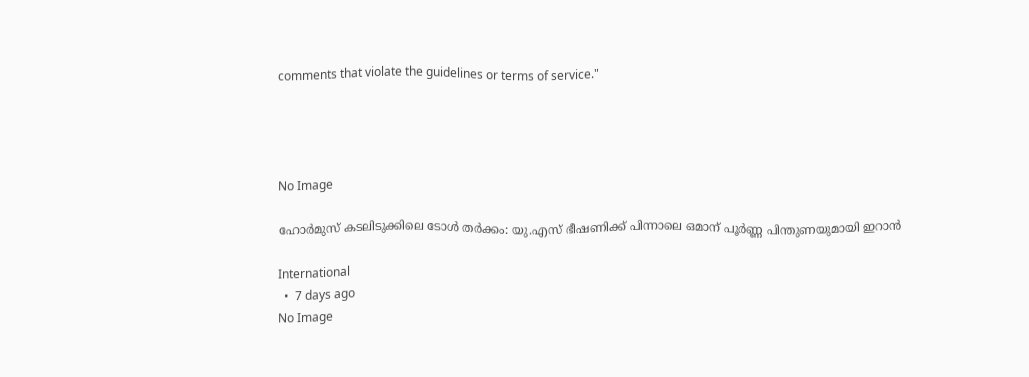comments that violate the guidelines or terms of service."




No Image

ഹോർമുസ് കടലിടുക്കിലെ ടോൾ തർക്കം: യു.എസ് ഭീഷണിക്ക് പിന്നാലെ ഒമാന് പൂർണ്ണ പിന്തുണയുമായി ഇറാൻ

International
  •  7 days ago
No Image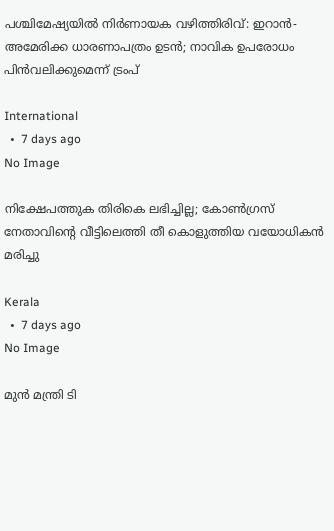പശ്ചിമേഷ്യയിൽ നിർണായക വഴിത്തിരിവ്: ഇറാൻ-അമേരിക്ക ധാരണാപത്രം ഉടൻ; നാവിക ഉപരോധം പിൻവലിക്കുമെന്ന് ട്രംപ്

International
  •  7 days ago
No Image

നിക്ഷേപത്തുക തിരികെ ലഭിച്ചില്ല; കോൺഗ്രസ് നേതാവിന്റെ വീട്ടിലെത്തി തീ കൊളുത്തിയ വയോധികൻ മരിച്ചു

Kerala
  •  7 days ago
No Image

മുൻ മന്ത്രി ടി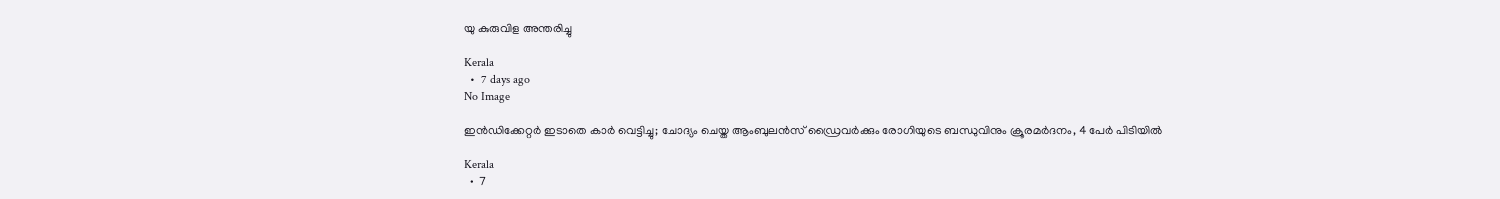യു കുരുവിള അന്തരിച്ചു

Kerala
  •  7 days ago
No Image

ഇൻഡിക്കേറ്റർ ഇടാതെ കാർ വെട്ടിച്ചു; ചോദ്യം ചെയ്ത ആംബുലൻസ് ഡ്രൈവർക്കും രോഗിയുടെ ബന്ധുവിനും ക്രൂരമർദനം, 4 പേർ പിടിയിൽ

Kerala
  •  7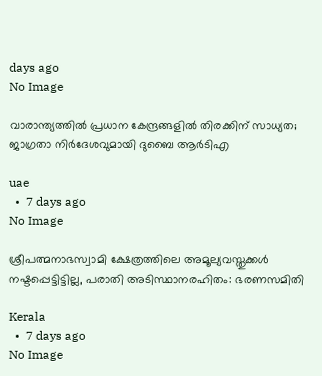days ago
No Image

വാരാന്ത്യത്തിൽ പ്രധാന കേന്ദ്രങ്ങളിൽ തിരക്കിന് സാധ്യത; ജാഗ്രതാ നിർദേശവുമായി ദുബൈ ആർടിഎ

uae
  •  7 days ago
No Image

ശ്രീപത്മനാഭസ്വാമി ക്ഷേത്രത്തിലെ അമൂല്യവസ്തുക്കൾ നഷ്ടപ്പെട്ടിട്ടില്ല, പരാതി അടിസ്ഥാനരഹിതം: ഭരണസമിതി

Kerala
  •  7 days ago
No Image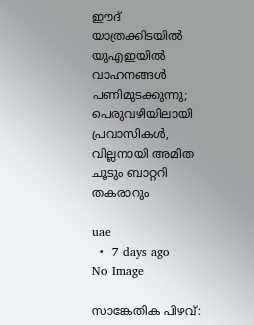ഈദ് യാത്രക്കിടയിൽ യുഎഇയിൽ വാഹനങ്ങൾ പണിമുടക്കുന്നു; പെരുവഴിയിലായി പ്രവാസികൾ, വില്ലനായി അമിത ചൂടും ബാറ്ററി തകരാറും

uae
  •  7 days ago
No Image

സാങ്കേതിക പിഴവ്: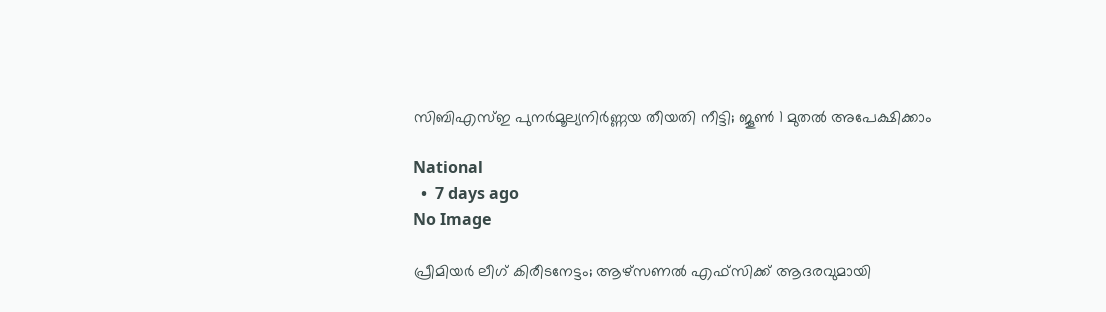സിബിഎസ്ഇ പുനർമൂല്യനിർണ്ണയ തീയതി നീട്ടി; ജൂൺ 1 മുതൽ അപേക്ഷിക്കാം

National
  •  7 days ago
No Image

പ്രീമിയർ ലീഗ് കിരീടനേട്ടം; ആഴ്സണൽ എഫ്‌സിക്ക് ആദരവുമായി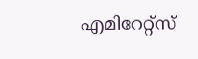എമിറേറ്റ്സ്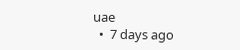uae
  •  7 days ago